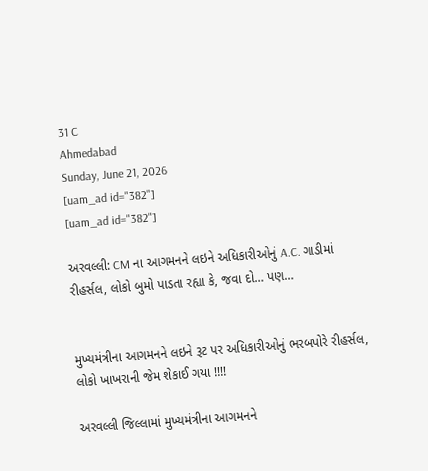31 C
Ahmedabad
Sunday, June 21, 2026
[uam_ad id="382"]
[uam_ad id="382"]

અરવલ્લી: CM ના આગમનને લઇને અધિકારીઓનું A.C. ગાડીમાં રીહર્સલ, લોકો બુમો પાડતા રહ્યા કે, જવા દો… પણ…


મુખ્યમંત્રીના આગમનને લઇને રૂટ પર અધિકારીઓનું ભરબપોરે રીહર્સલ, લોકો ખાખરાની જેમ શેકાઈ ગયા !!!!

અરવલ્લી જિલ્લામાં મુખ્યમંત્રીના આગમનને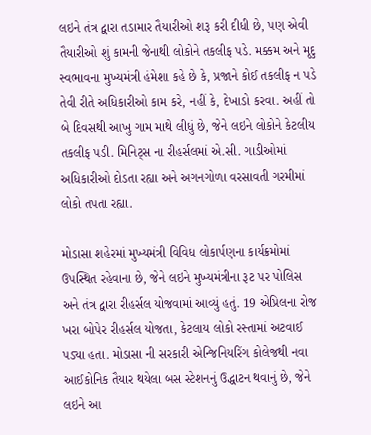લઇને તંત્ર દ્વારા તડામાર તૈયારીઓ શરૂ કરી દીધી છે, પણ એવી તૈયારીઓ શું કામની જેનાથી લોકોને તકલીફ પડે. મક્કમ અને મૃદુ સ્વભાવના મુખ્યમંત્રી હંમેશા કહે છે કે, પ્રજાને કોઈ તકલીફ ન પડે તેવી રીતે અધિકારીઓ કામ કરે, નહીં કે, દેખાડો કરવા. અહીં તો બે દિવસથી આખુ ગામ માથે લીધું છે, જેને લઇને લોકોને કેટલીય તકલીફ પડી. મિનિટ્સ ના રીહર્સલમાં એ.સી. ગાડીઓમાં અધિકારીઓ દોડતા રહ્યા અને અગનગોળા વરસાવતી ગરમીમાં લોકો તપતા રહ્યા.

મોડાસા શહેરમાં મુખ્યમંત્રી વિવિધ લોકાર્પણના કાર્યક્રમોમાં ઉપસ્થિત રહેવાના છે, જેને લઇને મુખ્યમંત્રીના રૂટ પર પોલિસ અને તંત્ર દ્વારા રીહર્સલ યોજવામાં આવ્યું હતું. 19 એપ્રિલના રોજ ખરા બોપેર રીહર્સલ યોજતા, કેટલાય લોકો રસ્તામાં અટવાઈ પડ્યા હતા. મોડાસા ની સરકારી એન્જિનિયરિંગ કોલેજથી નવા આઈકોનિક તૈયાર થયેલા બસ સ્ટેશનનું ઉદ્ધાટન થવાનું છે, જેને લઇને આ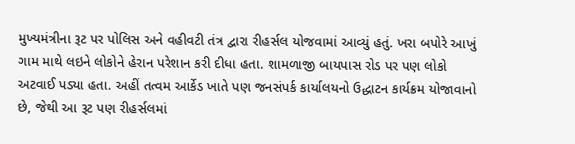મુખ્યમંત્રીના રૂટ પર પોલિસ અને વહીવટી તંત્ર દ્વારા રીહર્સલ યોજવામાં આવ્યું હતું. ખરા બપોરે આખું ગામ માથે લઇને લોકોને હેરાન પરેશાન કરી દીધા હતા. શામળાજી બાયપાસ રોડ પર પણ લોકો અટવાઈ પડ્યા હતા. અહીં તત્વમ આર્કેડ ખાતે પણ જનસંપર્ક કાર્યાલયનો ઉદ્ધાટન કાર્યક્રમ યોજાવાનો છે, જેથી આ રૂટ પણ રીહર્સલમાં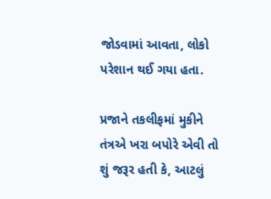જોડવામાં આવતા, લોકો પરેશાન થઈ ગયા હતા.

પ્રજાને તકલીફમાં મુકીને તંત્રએ ખરા બપોરે એવી તો શું જરૂર હતી કે, આટલું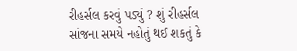રીહર્સલ કરવું પડ્યું ? શું રીહર્સલ સાંજના સમયે નહોતું થઈ શકતું કે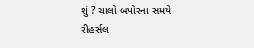શું ? ચાલો બપોરના સમયે રીહર્સલ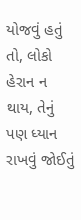યોજવું હતું તો, લોકો હેરાન ન થાય, તેનું પણ ધ્યાન રાખવું જોઈતું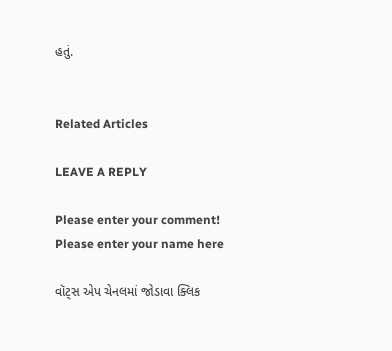હતું.


Related Articles

LEAVE A REPLY

Please enter your comment!
Please enter your name here

વૉટ્સ એપ ચેનલમાં જોડાવા ક્લિક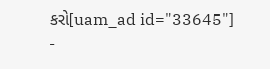કરો[uam_ad id="33645"]
-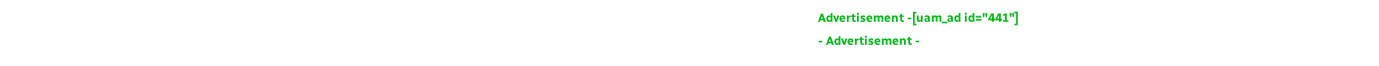Advertisement -[uam_ad id="441"]
- Advertisement -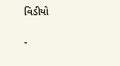વિડીયો

-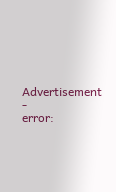Advertisement -
error: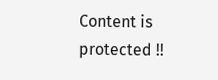Content is protected !!